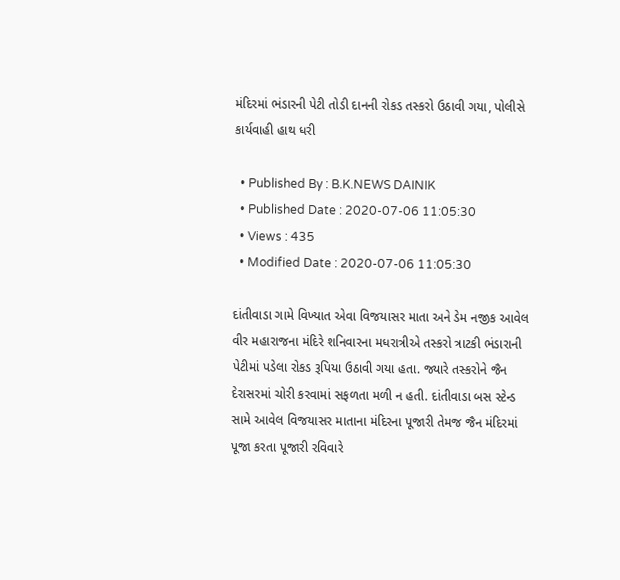મંદિરમાં ભંડારની પેટી તોડી દાનની રોકડ તસ્કરો ઉઠાવી ગયા, પોલીસે કાર્યવાહી હાથ ધરી

  • Published By : B.K.NEWS DAINIK
  • Published Date : 2020-07-06 11:05:30
  • Views : 435
  • Modified Date : 2020-07-06 11:05:30

દાંતીવાડા ગામે વિખ્યાત એવા વિજયાસર માતા અને ડેમ નજીક આવેલ વીર મહારાજના મંદિરે શનિવારના મધરાત્રીએ તસ્કરો ત્રાટકી ભંડારાની પેટીમાં પડેલા રોકડ રૂપિયા ઉઠાવી ગયા હતા. જ્યારે તસ્કરોને જૈન દેરાસરમાં ચોરી કરવામાં સફળતા મળી ન હતી. દાંતીવાડા બસ સ્ટેન્ડ સામે આવેલ વિજયાસર માતાના મંદિરના પૂજારી તેમજ જૈન મંદિરમાં પૂજા કરતા પૂજારી રવિવારે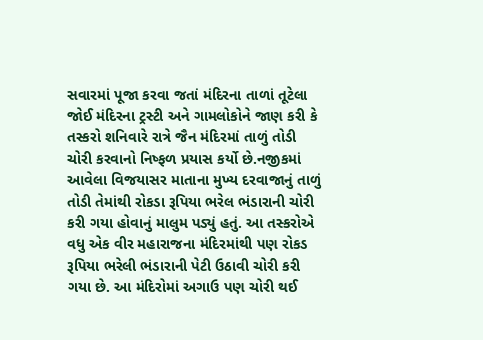સવારમાં પૂજા કરવા જતાં મંદિરના તાળાં તૂટેલા જોઈ મંદિરના ટ્રસ્ટી અને ગામલોકોને જાણ કરી કે તસ્કરો શનિવારે રાત્રે જૈન મંદિરમાં તાળું તોડી ચોરી કરવાનો નિષ્ફળ પ્રયાસ કર્યો છે.નજીકમાં આવેલા વિજયાસર માતાના મુખ્ય દરવાજાનું તાળું તોડી તેમાંથી રોકડા રૂપિયા ભરેલ ભંડારાની ચોરી કરી ગયા હોવાનું માલુમ પડ્યું હતું. આ તસ્કરોએ વધુ એક વીર મહારાજના મંદિરમાંથી પણ રોકડ રૂપિયા ભરેલી ભંડારાની પેટી ઉઠાવી ચોરી કરી ગયા છે. આ મંદિરોમાં અગાઉ પણ ચોરી થઈ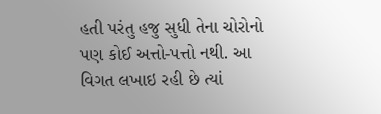હતી પરંતુ હજુ સુધી તેના ચોરોનો પણ કોઈ અત્તો-પત્તો નથી. આ વિગત લખાઇ રહી છે ત્યાં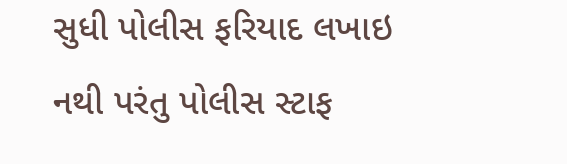સુધી પોલીસ ફરિયાદ લખાઇ નથી પરંતુ પોલીસ સ્ટાફ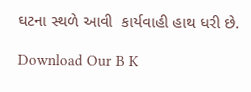ઘટના સ્થળે આવી  કાર્યવાહી હાથ ધરી છે.

Download Our B K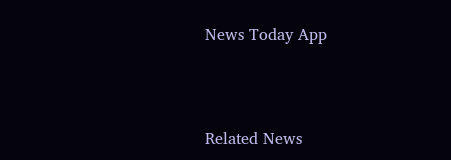News Today App



Related News